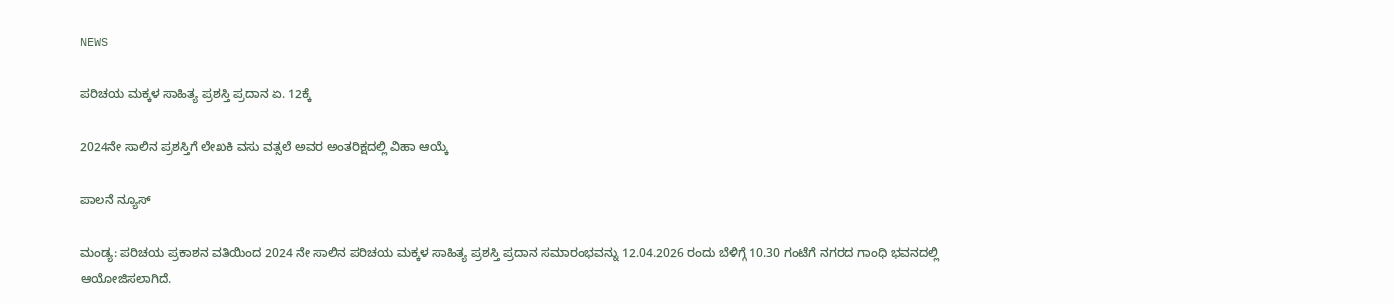NEWS

ಪರಿಚಯ ಮಕ್ಕಳ ಸಾಹಿತ್ಯ ಪ್ರಶಸ್ತಿ ಪ್ರದಾನ ಏ. 12ಕ್ಕೆ

2024ನೇ ಸಾಲಿನ ಪ್ರಶಸ್ತಿಗೆ ಲೇಖಕಿ ವಸು ವತ್ಸಲೆ ಅವರ ಅಂತರಿಕ್ಷದಲ್ಲಿ ವಿಹಾ ಆಯ್ಕೆ

ಪಾಲನೆ ನ್ಯೂಸ್

ಮಂಡ್ಯ: ಪರಿಚಯ ಪ್ರಕಾಶನ ವತಿಯಿಂದ 2024 ನೇ ಸಾಲಿನ ಪರಿಚಯ ಮಕ್ಕಳ ಸಾಹಿತ್ಯ ಪ್ರಶಸ್ತಿ ಪ್ರದಾನ ಸಮಾರಂಭವನ್ನು 12.04.2026 ರಂದು ಬೆಳಿಗ್ಗೆ 10.30 ಗಂಟೆಗೆ ನಗರದ ಗಾಂಧಿ ಭವನದಲ್ಲಿ ಆಯೋಜಿಸಲಾಗಿದೆ.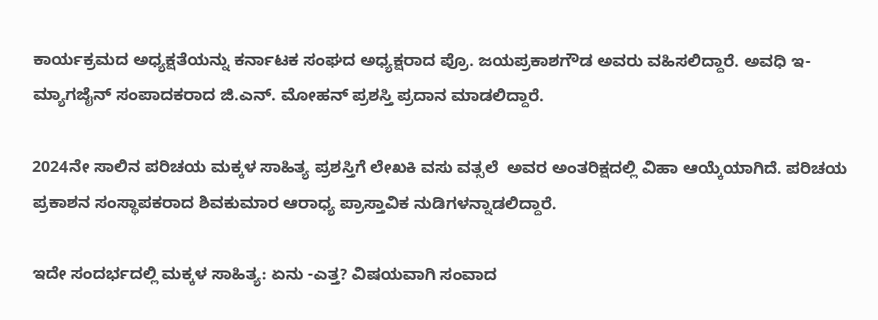ಕಾರ್ಯಕ್ರಮದ ಅಧ್ಯಕ್ಷತೆಯನ್ನು ಕರ್ನಾಟಕ ಸಂಘದ ಅಧ್ಯಕ್ಷರಾದ ಪ್ರೊ. ಜಯಪ್ರಕಾಶಗೌಡ ಅವರು ವಹಿಸಲಿದ್ದಾರೆ. ಅವಧಿ ಇ-ಮ್ಯಾಗಜೈನ್ ಸಂಪಾದಕರಾದ ಜಿ.ಎನ್. ಮೋಹನ್ ಪ್ರಶಸ್ತಿ ಪ್ರದಾನ ಮಾಡಲಿದ್ದಾರೆ.

2024ನೇ ಸಾಲಿನ ಪರಿಚಯ ಮಕ್ಕಳ ಸಾಹಿತ್ಯ ಪ್ರಶಸ್ತಿಗೆ ಲೇಖಕಿ ವಸು ವತ್ಸಲೆ  ಅವರ ಅಂತರಿಕ್ಷದಲ್ಲಿ ವಿಹಾ ಆಯ್ಕೆಯಾಗಿದೆ. ಪರಿಚಯ ಪ್ರಕಾಶನ ಸಂಸ್ಥಾಪಕರಾದ ಶಿವಕುಮಾರ ಆರಾಧ್ಯ ಪ್ರಾಸ್ತಾವಿಕ ನುಡಿಗಳನ್ನಾಡಲಿದ್ದಾರೆ.

ಇದೇ ಸಂದರ್ಭದಲ್ಲಿ ಮಕ್ಕಳ ಸಾಹಿತ್ಯ: ಏನು -ಎತ್ತ? ವಿಷಯವಾಗಿ ಸಂವಾದ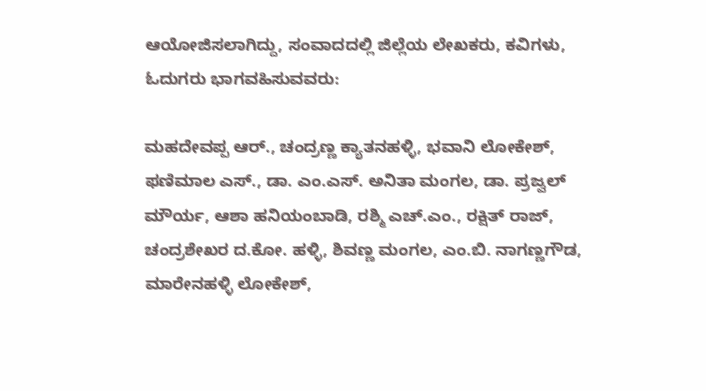ಆಯೋಜಿಸಲಾಗಿದ್ದು, ಸಂವಾದದಲ್ಲಿ ಜಿಲ್ಲೆಯ ಲೇಖಕರು, ಕವಿಗಳು, ಓದುಗರು ಭಾಗವಹಿಸುವವರು:

ಮಹದೇವಪ್ಪ ಆ‌ರ್., ಚಂದ್ರಣ್ಣ ಕ್ಯಾತನಹಳ್ಳಿ, ಭವಾನಿ ಲೋಕೇಶ್, ಫಣಿಮಾಲ ಎಸ್., ಡಾ. ಎಂ.ಎಸ್. ಅನಿತಾ ಮಂಗಲ, ಡಾ. ಪ್ರಜ್ವಲ್ ಮೌರ್ಯ, ಆಶಾ ಹನಿಯಂಬಾಡಿ, ರಶ್ಮಿ ಎಚ್‌.ಎಂ., ರಕ್ಷಿತ್ ರಾಜ್,  ಚಂದ್ರಶೇಖರ ದ.ಕೋ. ಹಳ್ಳಿ, ಶಿವಣ್ಣ ಮಂಗಲ, ಎಂ.ಬಿ. ನಾಗಣ್ಣಗೌಡ, ಮಾರೇನಹಳ್ಳಿ ಲೋಕೇಶ್,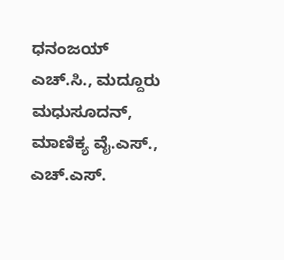ಧನಂಜಯ್ ಎಚ್‌.ಸಿ., ಮದ್ದೂರು ಮಧುಸೂದನ್, ಮಾಣಿಕ್ಯ ವೈ.ಎಸ್., ಎಚ್‌.ಎಸ್.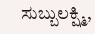ಸುಬ್ಬುಲಕ್ಷ್ಮಿ,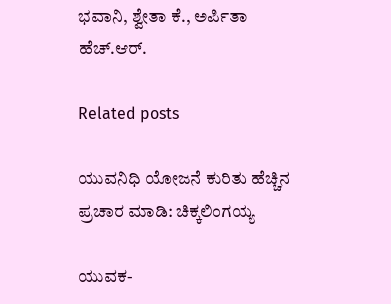ಭವಾನಿ, ಶ್ವೇತಾ ಕೆ., ಅರ್ಪಿತಾ ಹೆಚ್.ಆ‌ರ್.

Related posts

ಯುವನಿಧಿ ಯೋಜನೆ ಕುರಿತು ಹೆಚ್ಚಿನ ಪ್ರಚಾರ ಮಾಡಿ: ಚಿಕ್ಕಲಿಂಗಯ್ಯ

ಯುವಕ-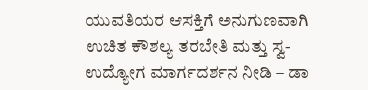ಯುವತಿಯರ ಆಸಕ್ತಿಗೆ ಅನುಗುಣವಾಗಿ ಉಚಿತ ಕೌಶಲ್ಯ ತರಬೇತಿ ಮತ್ತು ಸ್ವ-ಉದ್ಯೋಗ ಮಾರ್ಗದರ್ಶನ ನೀಡಿ – ಡಾ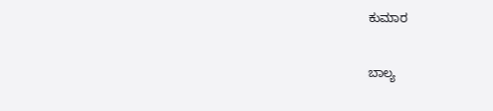ಕುಮಾರ

ಬಾಲ್ಯ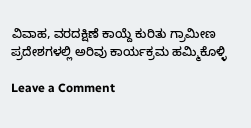ವಿವಾಹ, ವರದಕ್ಷಿಣೆ ಕಾಯ್ದೆ ಕುರಿತು ಗ್ರಾಮೀಣ ಪ್ರದೇಶಗಳಲ್ಲಿ ಅರಿವು ಕಾರ್ಯಕ್ರಮ ಹಮ್ಮಿಕೊಳ್ಳಿ

Leave a Comment